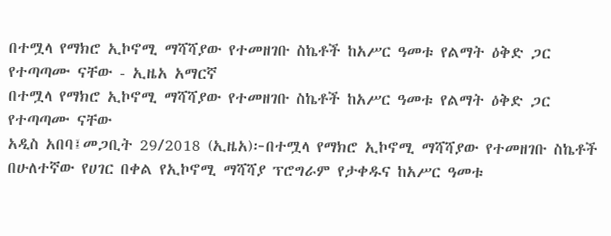በተሟላ የማክሮ ኢኮኖሚ ማሻሻያው የተመዘገቡ ስኬቶች ከአሥር ዓመቱ የልማት ዕቅድ ጋር የተጣጣሙ ናቸው - ኢዜአ አማርኛ
በተሟላ የማክሮ ኢኮኖሚ ማሻሻያው የተመዘገቡ ስኬቶች ከአሥር ዓመቱ የልማት ዕቅድ ጋር የተጣጣሙ ናቸው
አዲስ አበባ፤መጋቢት 29/2018 (ኢዜአ)፦በተሟላ የማክሮ ኢኮኖሚ ማሻሻያው የተመዘገቡ ስኬቶች በሁለተኛው የሀገር በቀል የኢኮኖሚ ማሻሻያ ፕሮግራም የታቀዱና ከአሥር ዓመቱ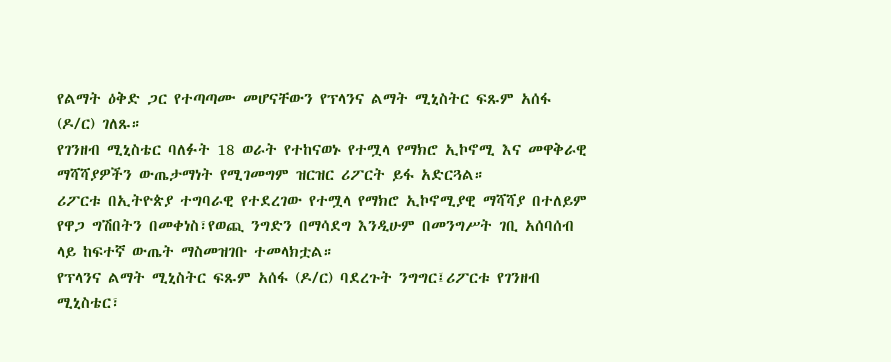የልማት ዕቅድ ጋር የተጣጣሙ መሆናቸውን የፕላንና ልማት ሚኒስትር ፍጹም አሰፋ (ዶ/ር) ገለጹ።
የገንዘብ ሚኒስቴር ባለፉት 18 ወራት የተከናወኑ የተሟላ የማክሮ ኢኮኖሚ እና መዋቅራዊ ማሻሻያዎችን ውጤታማነት የሚገመግም ዝርዝር ሪፖርት ይፋ አድርጓል።
ሪፖርቱ በኢትዮጵያ ተግባራዊ የተደረገው የተሟላ የማክሮ ኢኮኖሚያዊ ማሻሻያ በተለይም የዋጋ ግሽበትን በመቀነስ፣የወጪ ንግድን በማሳደግ እንዲሁም በመንግሥት ገቢ አሰባሰብ ላይ ከፍተኛ ውጤት ማስመዝገቡ ተመላክቷል።
የፕላንና ልማት ሚኒስትር ፍጹም አሰፋ (ዶ/ር) ባደረጉት ንግግር፤ሪፖርቱ የገንዘብ ሚኒስቴር፣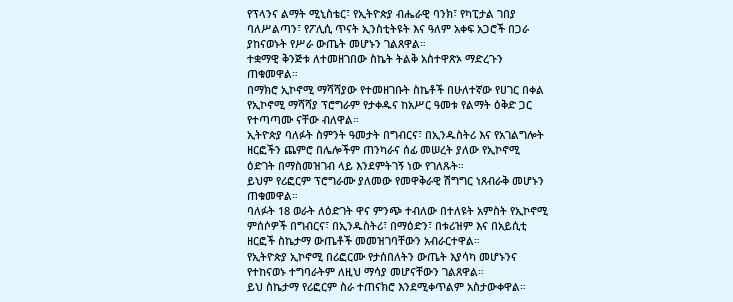የፕላንና ልማት ሚኒስቴር፣ የኢትዮጵያ ብሔራዊ ባንክ፣ የካፒታል ገበያ ባለሥልጣን፣ የፖሊሲ ጥናት ኢንስቲትዩት እና ዓለም አቀፍ አጋሮች በጋራ ያከናወኑት የሥራ ውጤት መሆኑን ገልጸዋል።
ተቋማዊ ቅንጅቱ ለተመዘገበው ስኬት ትልቅ አስተዋጽኦ ማድረጉን ጠቁመዋል።
በማክሮ ኢኮኖሚ ማሻሻያው የተመዘገቡት ስኬቶች በሁለተኛው የሀገር በቀል የኢኮኖሚ ማሻሻያ ፕሮግራም የታቀዱና ከአሥር ዓመቱ የልማት ዕቅድ ጋር የተጣጣሙ ናቸው ብለዋል።
ኢትዮጵያ ባለፉት ስምንት ዓመታት በግብርና፣ በኢንዱስትሪ እና የአገልግሎት ዘርፎችን ጨምሮ በሌሎችም ጠንካራና ሰፊ መሠረት ያለው የኢኮኖሚ ዕድገት በማስመዝገብ ላይ እንደምትገኝ ነው የገለጹት።
ይህም የሪፎርም ፕሮግራሙ ያለመው የመዋቅራዊ ሽግግር ነጸብራቅ መሆኑን ጠቁመዋል።
ባለፉት 18 ወራት ለዕድገት ዋና ምንጭ ተብለው በተለዩት አምስት የኢኮኖሚ ምሰሶዎች በግብርና፣ በኢንዱስትሪ፣ በማዕድን፣ በቱሪዝም እና በአይሲቲ ዘርፎች ስኬታማ ውጤቶች መመዝገባቸውን አብራርተዋል።
የኢትዮጵያ ኢኮኖሚ በሪፎርሙ የታሰበለትን ውጤት እያሳካ መሆኑንና የተከናወኑ ተግባራትም ለዚህ ማሳያ መሆናቸውን ገልጸዋል።
ይህ ስኬታማ የሪፎርም ስራ ተጠናክሮ እንደሚቀጥልም አስታውቀዋል።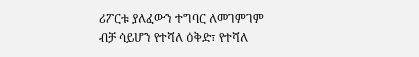ሪፖርቱ ያለፈውን ተግባር ለመገምገም ብቻ ሳይሆን የተሻለ ዕቅድ፣ የተሻለ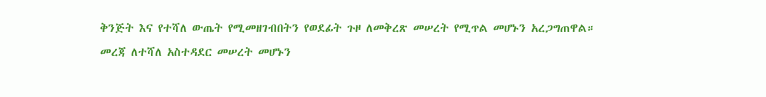ቅንጅት እና የተሻለ ውጤት የሚመዘገብበትን የወደፊት ጉዞ ለመቅረጽ መሠረት የሚጥል መሆኑን አረጋግጠዋል።
መረጃ ለተሻለ አስተዳደር መሠረት መሆኑን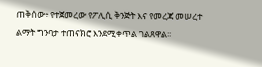ጠቅሰው፥ የተጀመረው የፖሊሲ ቅንጅት እና የመረጃ መሠረተ ልማት ግንባታ ተጠናክሮ እንደሚቀጥል ገልጸዋል፡፡